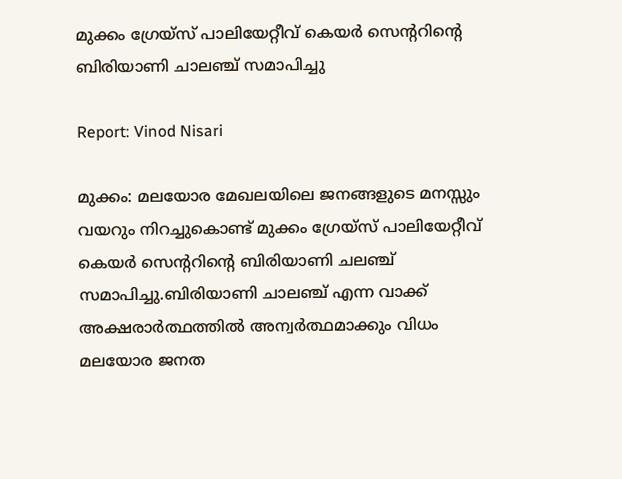മുക്കം ഗ്രേയ്സ് പാലിയേറ്റീവ് കെയർ സെന്ററിന്റെ ബിരിയാണി ചാലഞ്ച് സമാപിച്ചു

Report: Vinod Nisari

മുക്കം: മലയോര മേഖലയിലെ ജനങ്ങളുടെ മനസ്സും വയറും നിറച്ചുകൊണ്ട് മുക്കം ഗ്രേയ്സ് പാലിയേറ്റീവ് കെയർ സെന്ററിന്റെ ബിരിയാണി ചലഞ്ച് സമാപിച്ചു.ബിരിയാണി ചാലഞ്ച് എന്ന വാക്ക് അക്ഷരാർത്ഥത്തിൽ അന്വർത്ഥമാക്കും വിധം മലയോര ജനത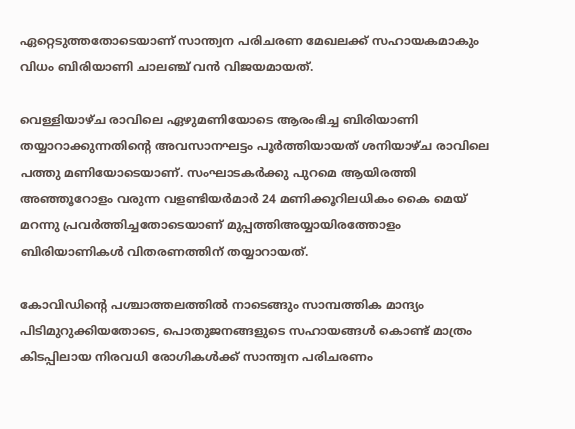ഏറ്റെടുത്തതോടെയാണ് സാന്ത്വന പരിചരണ മേഖലക്ക് സഹായകമാകും വിധം ബിരിയാണി ചാലഞ്ച് വൻ വിജയമായത്.

വെള്ളിയാഴ്ച രാവിലെ ഏഴുമണിയോടെ ആരംഭിച്ച ബിരിയാണി തയ്യാറാക്കുന്നതിന്റെ അവസാനഘട്ടം പൂർത്തിയായത് ശനിയാഴ്ച രാവിലെ പത്തു മണിയോടെയാണ്. സംഘാടകർക്കു പുറമെ ആയിരത്തി അഞ്ഞൂറോളം വരുന്ന വളണ്ടിയർമാർ 24 മണിക്കൂറിലധികം കൈ മെയ് മറന്നു പ്രവർത്തിച്ചതോടെയാണ് മുപ്പത്തിഅയ്യായിരത്തോളം ബിരിയാണികൾ വിതരണത്തിന് തയ്യാറായത്.

കോവിഡിന്റെ പശ്ചാത്തലത്തിൽ നാടെങ്ങും സാമ്പത്തിക മാന്ദ്യം പിടിമുറുക്കിയതോടെ, പൊതുജനങ്ങളുടെ സഹായങ്ങൾ കൊണ്ട് മാത്രം കിടപ്പിലായ നിരവധി രോഗികൾക്ക് സാന്ത്വന പരിചരണം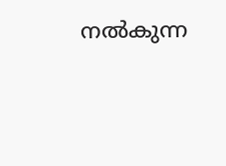നൽകുന്ന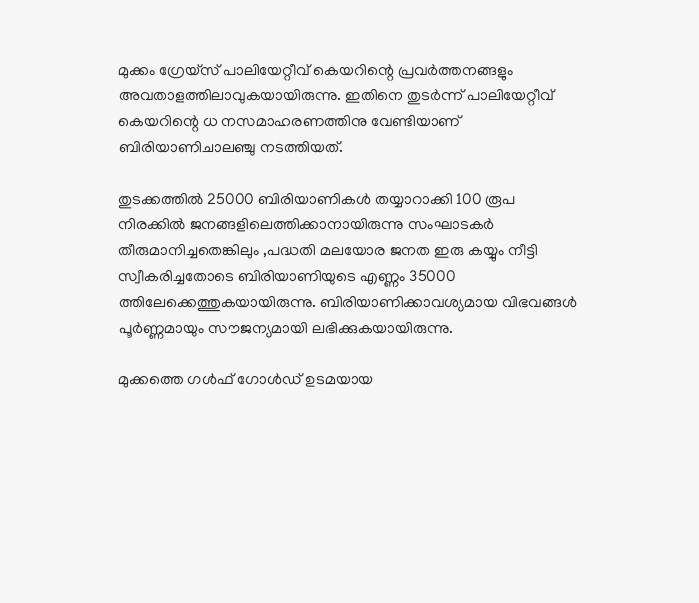മുക്കം ഗ്രേയ്സ് പാലിയേറ്റീവ് കെയറിന്റെ പ്രവർത്തനങ്ങളും അവതാളത്തിലാവുകയായിരുന്നു. ഇതിനെ തുടർന്ന് പാലിയേറ്റീവ് കെയറിന്റെ ധ നസമാഹരണത്തിനു വേണ്ടിയാണ് ബിരിയാണിചാലഞ്ചു നടത്തിയത്.

തുടക്കത്തിൽ 25000 ബിരിയാണികൾ തയ്യാറാക്കി 100 രൂപ നിരക്കിൽ ജനങ്ങളിലെത്തിക്കാനായിരുന്നു സംഘാടകർ തീരുമാനിച്ചതെങ്കിലും ,പദ്ധതി മലയോര ജനത ഇരു കയ്യും നീട്ടി സ്വീകരിച്ചതോടെ ബിരിയാണിയുടെ എണ്ണം 35000 ത്തിലേക്കെത്തുകയായിരുന്നു. ബിരിയാണിക്കാവശ്യമായ വിഭവങ്ങൾ പൂർണ്ണമായും സൗജന്യമായി ലഭിക്കുകയായിരുന്നു.

മുക്കത്തെ ഗൾഫ് ഗോൾഡ് ഉടമയായ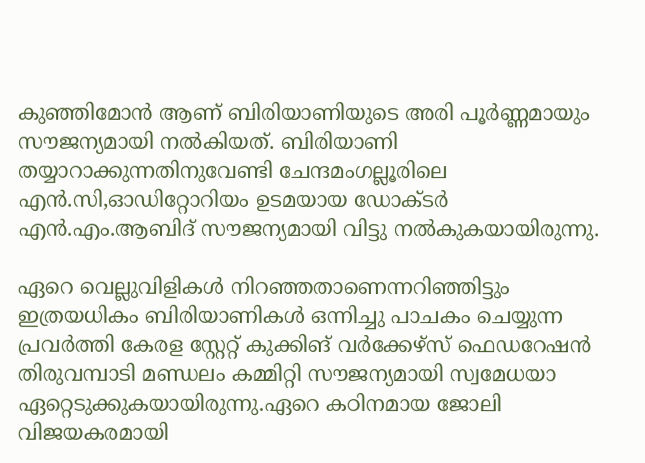കുഞ്ഞിമോൻ ആണ് ബിരിയാണിയുടെ അരി പൂർണ്ണമായും സൗജന്യമായി നൽകിയത്. ബിരിയാണി തയ്യാറാക്കുന്നതിനുവേണ്ടി ചേന്ദമംഗല്ലൂരിലെ എൻ.സി,ഓഡിറ്റോറിയം ഉടമയായ ഡോക്ടർ എൻ.എം.ആബിദ് സൗജന്യമായി വിട്ടു നൽകുകയായിരുന്നു.

ഏറെ വെല്ലുവിളികൾ നിറഞ്ഞതാണെന്നറിഞ്ഞിട്ടും ഇത്രയധികം ബിരിയാണികൾ ഒന്നിച്ചു പാചകം ചെയ്യുന്ന പ്രവർത്തി കേരള സ്റ്റേറ്റ് കുക്കിങ് വർക്കേഴ്‌സ് ഫെഡറേഷൻ തിരുവമ്പാടി മണ്ഡലം കമ്മിറ്റി സൗജന്യമായി സ്വമേധയാ ഏറ്റെടുക്കുകയായിരുന്നു.ഏറെ കഠിനമായ ജോലി വിജയകരമായി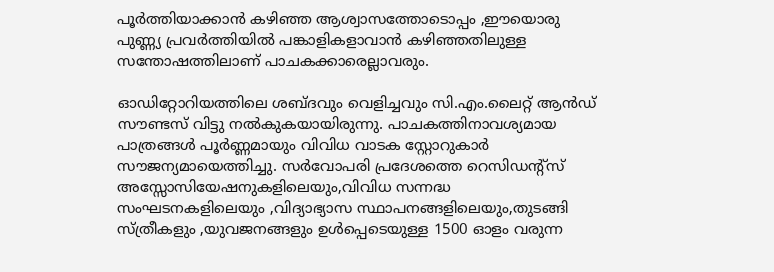പൂർത്തിയാക്കാൻ കഴിഞ്ഞ ആശ്വാസത്തോടൊപ്പം ,ഈയൊരു പുണ്ണ്യ പ്രവർത്തിയിൽ പങ്കാളികളാവാൻ കഴിഞ്ഞതിലുള്ള സന്തോഷത്തിലാണ് പാചകക്കാരെല്ലാവരും.

ഓഡിറ്റോറിയത്തിലെ ശബ്ദവും വെളിച്ചവും സി.എം.ലൈറ്റ് ആൻഡ് സൗണ്ടസ് വിട്ടു നൽകുകയായിരുന്നു. പാചകത്തിനാവശ്യമായ പാത്രങ്ങൾ പൂർണ്ണമായും വിവിധ വാടക സ്റ്റോറുകാർ സൗജന്യമായെത്തിച്ചു. സർവോപരി പ്രദേശത്തെ റെസിഡന്റ്‌സ് അസ്സോസിയേഷനുകളിലെയും,വിവിധ സന്നദ്ധ സംഘടനകളിലെയും ,വിദ്യാഭ്യാസ സ്ഥാപനങ്ങളിലെയും,തുടങ്ങി സ്ത്രീകളും ,യുവജനങ്ങളും ഉൾപ്പെടെയുള്ള 1500 ഓളം വരുന്ന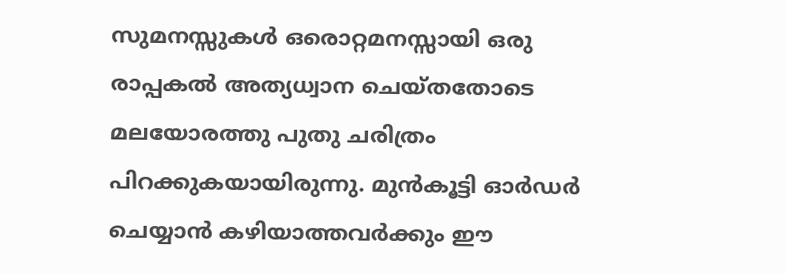സുമനസ്സുകൾ ഒരൊറ്റമനസ്സായി ഒരു രാപ്പകൽ അത്യധ്വാന ചെയ്തതോടെ മലയോരത്തു പുതു ചരിത്രം പിറക്കുകയായിരുന്നു. മുൻകൂട്ടി ഓർഡർ ചെയ്യാൻ കഴിയാത്തവർക്കും ഈ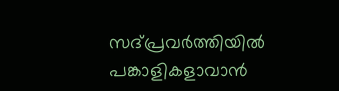സദ്പ്രവർത്തിയിൽ പങ്കാളികളാവാൻ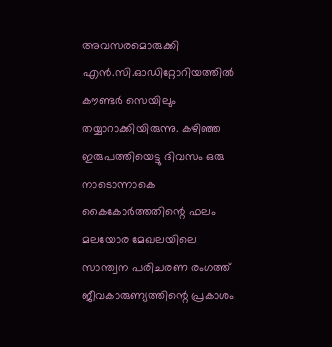അവസരമൊരുക്കി എൻ.സി.ഓഡിറ്റോറിയത്തിൽ കൗണ്ടർ സെയിലും തയ്യാറാക്കിയിരുന്നു. കഴിഞ്ഞ ഇരുപത്തിയെട്ടു ദിവസം ഒരു നാടൊന്നാകെ കൈകോർത്തതിന്റെ ഫലം മലയോര മേഖലയിലെ സാന്ത്വന പരിചരണ രംഗത്ത് ജീവകാരുണ്യത്തിന്റെ പ്രകാശം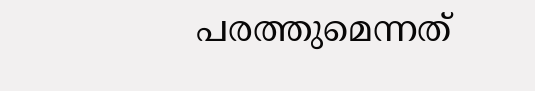പരത്തുമെന്നത്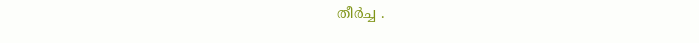തീർച്ച .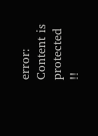error: Content is protected !!